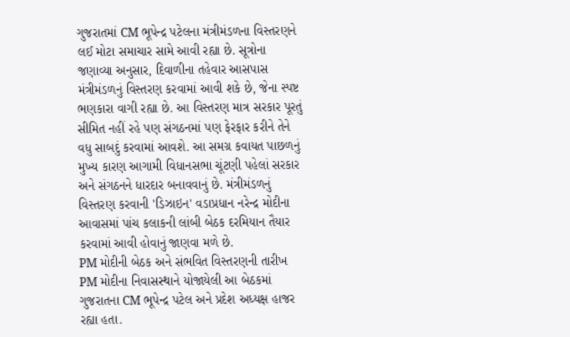ગુજરાતમાં CM ભૂપેન્દ્ર પટેલના મંત્રીમંડળના વિસ્તરણને લઈ મોટા સમાચાર સામે આવી રહ્યા છે. સૂત્રોના જણાવ્યા અનુસાર, દિવાળીના તહેવાર આસપાસ મંત્રીમંડળનું વિસ્તરણ કરવામાં આવી શકે છે, જેના સ્પષ્ટ ભણકારા વાગી રહ્યા છે. આ વિસ્તરણ માત્ર સરકાર પૂરતું સીમિત નહીં રહે પણ સંગઠનમાં પણ ફેરફાર કરીને તેને વધુ સાબદું કરવામાં આવશે. આ સમગ્ર કવાયત પાછળનું મુખ્ય કારણ આગામી વિધાનસભા ચૂંટણી પહેલાં સરકાર અને સંગઠનને ધારદાર બનાવવાનું છે. મંત્રીમંડળનું વિસ્તરણ કરવાની 'ડિઝાઇન' વડાપ્રધાન નરેન્દ્ર મોદીના આવાસમાં પાંચ કલાકની લાંબી બેઠક દરમિયાન તૈયાર કરવામાં આવી હોવાનું જાણવા મળે છે.
PM મોદીની બેઠક અને સંભવિત વિસ્તરણની તારીખ
PM મોદીના નિવાસસ્થાને યોજાયેલી આ બેઠકમાં ગુજરાતના CM ભૂપેન્દ્ર પટેલ અને પ્રદેશ અધ્યક્ષ હાજર રહ્યા હતા.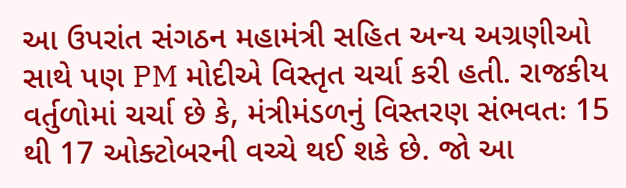આ ઉપરાંત સંગઠન મહામંત્રી સહિત અન્ય અગ્રણીઓ સાથે પણ PM મોદીએ વિસ્તૃત ચર્ચા કરી હતી. રાજકીય વર્તુળોમાં ચર્ચા છે કે, મંત્રીમંડળનું વિસ્તરણ સંભવતઃ 15 થી 17 ઓક્ટોબરની વચ્ચે થઈ શકે છે. જો આ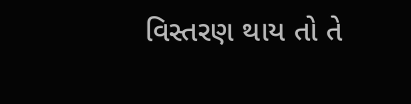વિસ્તરણ થાય તો તે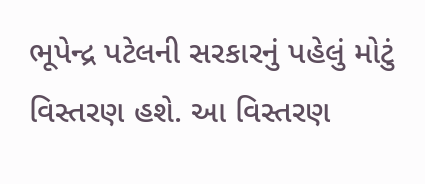ભૂપેન્દ્ર પટેલની સરકારનું પહેલું મોટું વિસ્તરણ હશે. આ વિસ્તરણ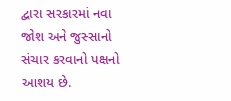દ્વારા સરકારમાં નવા જોશ અને જુસ્સાનો સંચાર કરવાનો પક્ષનો આશય છે.